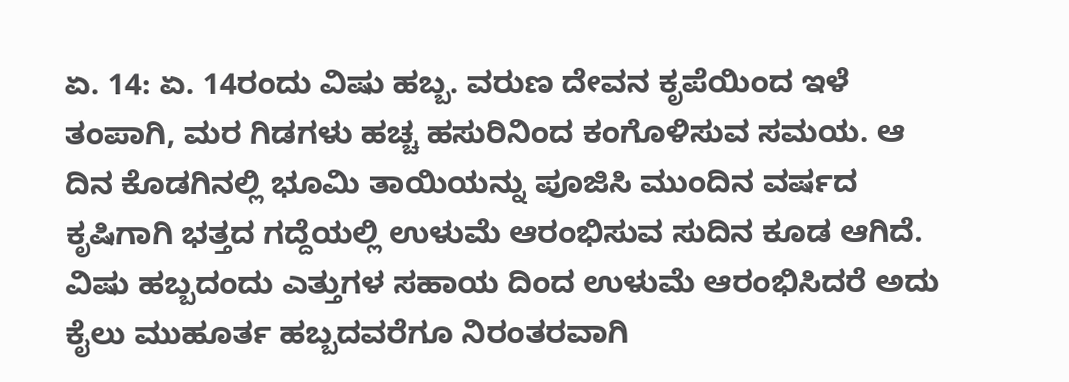ಏ. 14: ಏ. 14ರಂದು ವಿಷು ಹಬ್ಬ. ವರುಣ ದೇವನ ಕೃಪೆಯಿಂದ ಇಳೆ ತಂಪಾಗಿ, ಮರ ಗಿಡಗಳು ಹಚ್ಚ ಹಸುರಿನಿಂದ ಕಂಗೊಳಿಸುವ ಸಮಯ. ಆ ದಿನ ಕೊಡಗಿನಲ್ಲಿ ಭೂಮಿ ತಾಯಿಯನ್ನು ಪೂಜಿಸಿ ಮುಂದಿನ ವರ್ಷದ ಕೃಷಿಗಾಗಿ ಭತ್ತದ ಗದ್ದೆಯಲ್ಲಿ ಉಳುಮೆ ಆರಂಭಿಸುವ ಸುದಿನ ಕೂಡ ಆಗಿದೆ. ವಿಷು ಹಬ್ಬದಂದು ಎತ್ತುಗಳ ಸಹಾಯ ದಿಂದ ಉಳುಮೆ ಆರಂಭಿಸಿದರೆ ಅದು ಕೈಲು ಮುಹೂರ್ತ ಹಬ್ಬದವರೆಗೂ ನಿರಂತರವಾಗಿ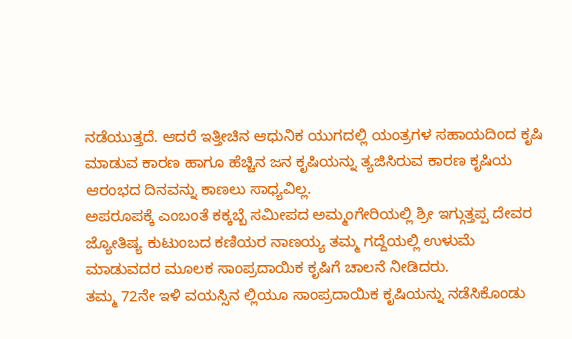ನಡೆಯುತ್ತದೆ. ಆದರೆ ಇತ್ತೀಚಿನ ಆಧುನಿಕ ಯುಗದಲ್ಲಿ ಯಂತ್ರಗಳ ಸಹಾಯದಿಂದ ಕೃಷಿ ಮಾಡುವ ಕಾರಣ ಹಾಗೂ ಹೆಚ್ಚಿನ ಜನ ಕೃಷಿಯನ್ನು ತ್ಯಜಿಸಿರುವ ಕಾರಣ ಕೃಷಿಯ ಆರಂಭದ ದಿನವನ್ನು ಕಾಣಲು ಸಾಧ್ಯವಿಲ್ಲ.
ಅಪರೂಪಕ್ಕೆ ಎಂಬಂತೆ ಕಕ್ಕಬ್ಬೆ ಸಮೀಪದ ಅಮ್ಮಂಗೇರಿಯಲ್ಲಿ ಶ್ರೀ ಇಗ್ಗುತ್ತಪ್ಪ ದೇವರ ಜ್ಯೋತಿಷ್ಯ ಕುಟುಂಬದ ಕಣಿಯರ ನಾಣಯ್ಯ ತಮ್ಮ ಗದ್ದೆಯಲ್ಲಿ ಉಳುಮೆ ಮಾಡುವದರ ಮೂಲಕ ಸಾಂಪ್ರದಾಯಿಕ ಕೃಷಿಗೆ ಚಾಲನೆ ನೀಡಿದರು.
ತಮ್ಮ 72ನೇ ಇಳಿ ವಯಸ್ಸಿನ ಲ್ಲಿಯೂ ಸಾಂಪ್ರದಾಯಿಕ ಕೃಷಿಯನ್ನು ನಡೆಸಿಕೊಂಡು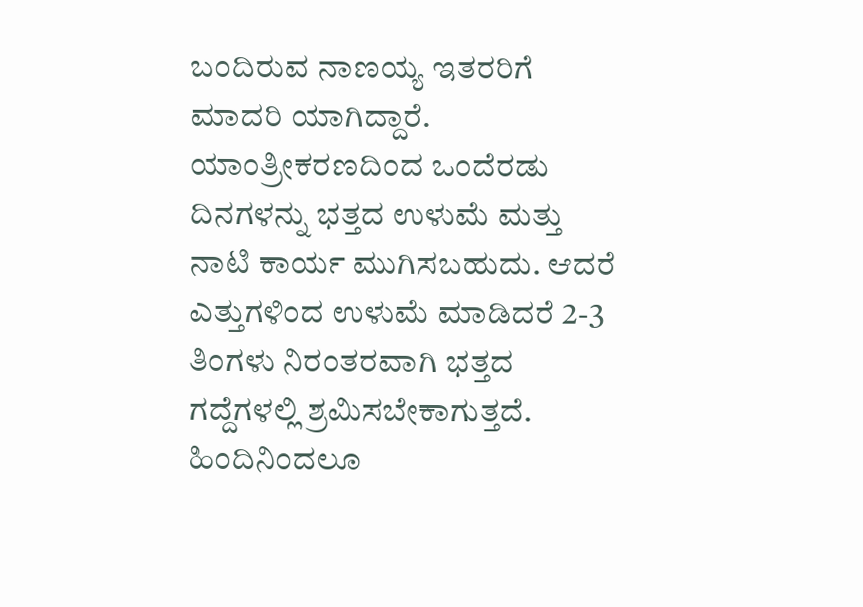ಬಂದಿರುವ ನಾಣಯ್ಯ ಇತರರಿಗೆ ಮಾದರಿ ಯಾಗಿದ್ದಾರೆ. ಯಾಂತ್ರೀಕರಣದಿಂದ ಒಂದೆರಡು ದಿನಗಳನ್ನು ಭತ್ತದ ಉಳುಮೆ ಮತ್ತು ನಾಟಿ ಕಾರ್ಯ ಮುಗಿಸಬಹುದು. ಆದರೆ ಎತ್ತುಗಳಿಂದ ಉಳುಮೆ ಮಾಡಿದರೆ 2-3 ತಿಂಗಳು ನಿರಂತರವಾಗಿ ಭತ್ತದ ಗದ್ದೆಗಳಲ್ಲಿ ಶ್ರಮಿಸಬೇಕಾಗುತ್ತದೆ.
ಹಿಂದಿನಿಂದಲೂ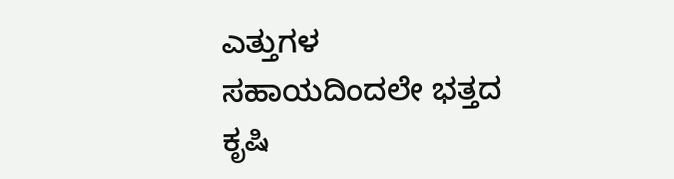ಎತ್ತುಗಳ ಸಹಾಯದಿಂದಲೇ ಭತ್ತದ ಕೃಷಿ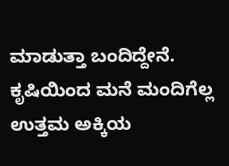ಮಾಡುತ್ತಾ ಬಂದಿದ್ದೇನೆ. ಕೃಷಿಯಿಂದ ಮನೆ ಮಂದಿಗೆಲ್ಲ ಉತ್ತಮ ಅಕ್ಕಿಯ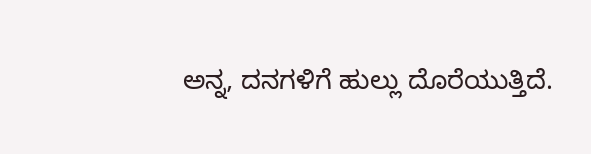ಅನ್ನ, ದನಗಳಿಗೆ ಹುಲ್ಲು ದೊರೆಯುತ್ತಿದೆ.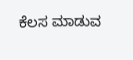ಕೆಲಸ ಮಾಡುವ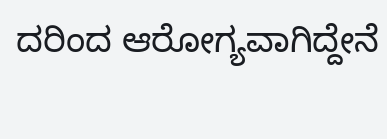ದರಿಂದ ಆರೋಗ್ಯವಾಗಿದ್ದೇನೆ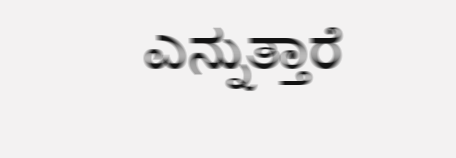ಎನ್ನುತ್ತಾರೆ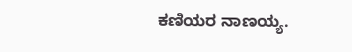ಕಣಿಯರ ನಾಣಯ್ಯ.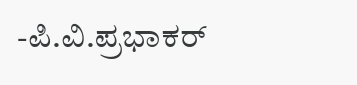-ಪಿ.ವಿ.ಪ್ರಭಾಕರ್